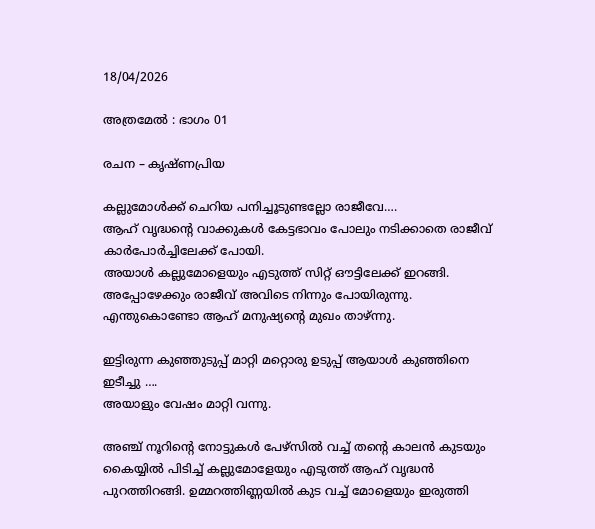18/04/2026

അത്രമേൽ : ഭാഗം 01

രചന – കൃഷ്ണപ്രിയ

കല്ലുമോൾക്ക് ചെറിയ പനിച്ചൂടുണ്ടല്ലോ രാജീവേ….
ആഹ് വൃദ്ധന്റെ വാക്കുകൾ കേട്ടഭാവം പോലും നടിക്കാതെ രാജീവ് കാർപോർച്ചിലേക്ക് പോയി.
അയാൾ കല്ലുമോളെയും എടുത്ത് സിറ്റ് ഔട്ടിലേക്ക് ഇറങ്ങി.
അപ്പോഴേക്കും രാജീവ് അവിടെ നിന്നും പോയിരുന്നു.
എന്തുകൊണ്ടോ ആഹ് മനുഷ്യന്റെ മുഖം താഴ്ന്നു.

ഇട്ടിരുന്ന കുഞ്ഞുടുപ്പ് മാറ്റി മറ്റൊരു ഉടുപ്പ് ആയാൾ കുഞ്ഞിനെ ഇടീച്ചു ….
അയാളും വേഷം മാറ്റി വന്നു.

അഞ്ച് നൂറിന്റെ നോട്ടുകൾ പേഴ്സിൽ വച്ച് തന്റെ കാലൻ കുടയും കൈയ്യിൽ പിടിച്ച് കല്ലുമോളേയും എടുത്ത് ആഹ് വൃദ്ധൻ പുറത്തിറങ്ങി. ഉമ്മറത്തിണ്ണയിൽ കുട വച്ച് മോളെയും ഇരുത്തി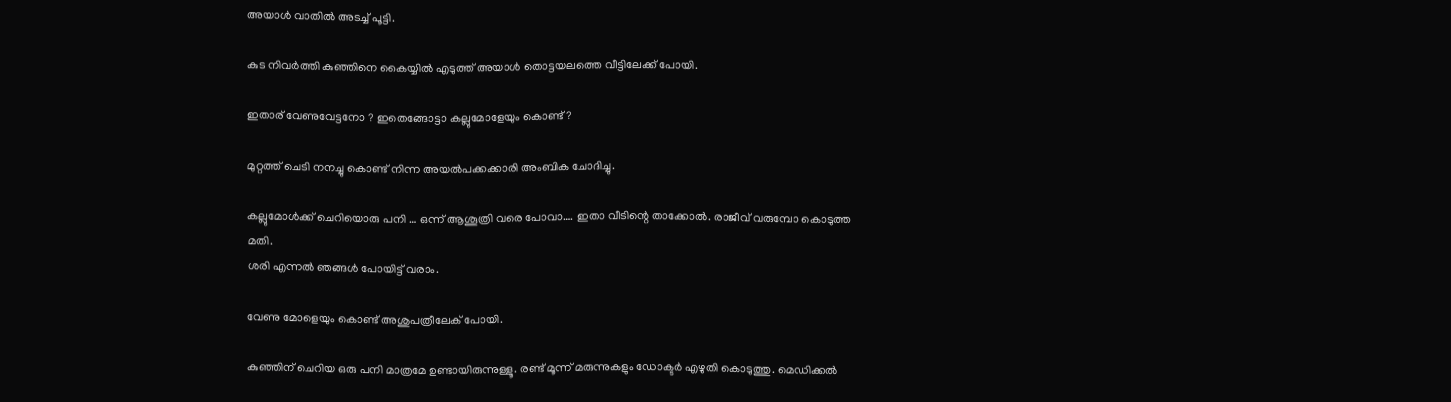അയാൾ വാതിൽ അടച്ച് പൂട്ടി.

കുട നിവർത്തി കുഞ്ഞിനെ കൈയ്യിൽ എടുത്ത് അയാൾ തൊട്ടയലത്തെ വീട്ടിലേക്ക് പോയി.

ഇതാര് വേണുവേട്ടനോ ? ഇതെങ്ങോട്ടാ കല്ലുമോളേയും കൊണ്ട്?

മുറ്റത്ത് ചെടി നനച്ചു കൊണ്ട് നിന്ന അയൽപക്കക്കാരി അംബിക ചോദിച്ചു.

കല്ലുമോൾക്ക് ചെറിയൊരു പനി … ഒന്ന് ആശൂത്രി വരെ പോവാ…. ഇതാ വീടിന്റെ താക്കോൽ. രാജീവ് വരുമ്പോ കൊടുത്ത മതി.
ശരി എന്നൽ ഞങ്ങൾ പോയിട്ട് വരാം.

വേണു മോളെയും കൊണ്ട് അശുപത്രീലേക് പോയി.

കുഞ്ഞിന് ചെറിയ ഒരു പനി മാത്രമേ ഉണ്ടായിരുന്നുള്ളൂ. രണ്ട് മൂന്ന് മരുന്നുകളും ഡോക്ടർ എഴുതി കൊടുത്തു. മെഡിക്കൽ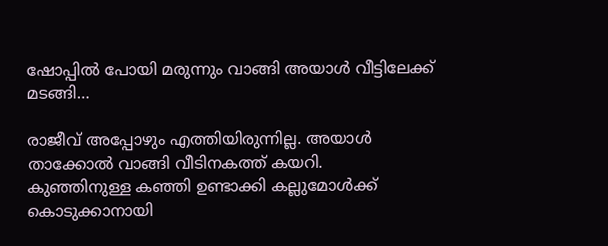ഷോപ്പിൽ പോയി മരുന്നും വാങ്ങി അയാൾ വീട്ടിലേക്ക് മടങ്ങി…

രാജീവ് അപ്പോഴും എത്തിയിരുന്നില്ല. അയാൾ താക്കോൽ വാങ്ങി വീടിനകത്ത് കയറി.
കുഞ്ഞിനുള്ള കഞ്ഞി ഉണ്ടാക്കി കല്ലുമോൾക്ക് കൊടുക്കാനായി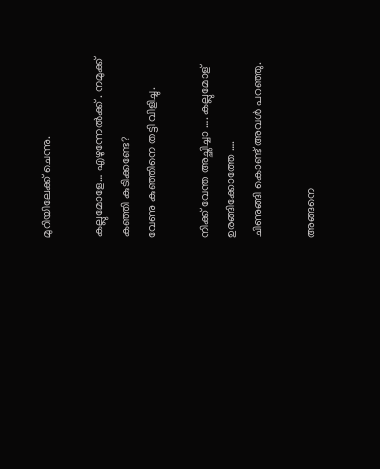മുറിയിലേക്ക് ചെന്നു.

കല്ലുമോളേ… എഴുന്നേൽക്ക് . നമുക്ക് കഞ്ഞി കുടിക്കണ്ടേ?
വേണു കുഞ്ഞിനെ തട്ടി വിളിച്ചു.

നിക്ക് വേന്ത അച്ഛിച്ചാ …. കല്ലുമോള് ഉരങ്ങിക്കോത്തേ ….
ചിണുങ്ങി കൊണ്ട് അവൾ പറഞ്ഞു.

അങ്ങനെ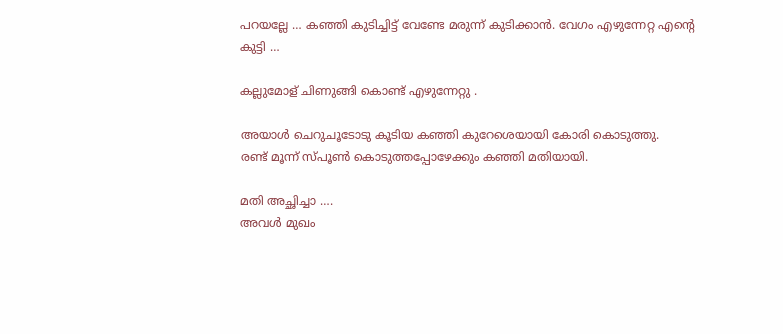പറയല്ലേ … കഞ്ഞി കുടിച്ചിട്ട് വേണ്ടേ മരുന്ന് കുടിക്കാൻ. വേഗം എഴുന്നേറ്റ എന്റെ കുട്ടി …

കല്ലുമോള് ചിണുങ്ങി കൊണ്ട് എഴുന്നേറ്റു .

അയാൾ ചെറുചൂടോടു കൂടിയ കഞ്ഞി കുറേശെയായി കോരി കൊടുത്തു.
രണ്ട് മൂന്ന് സ്പൂൺ കൊടുത്തപ്പോഴേക്കും കഞ്ഞി മതിയായി.

മതി അച്ഛിച്ചാ ….
അവൾ മുഖം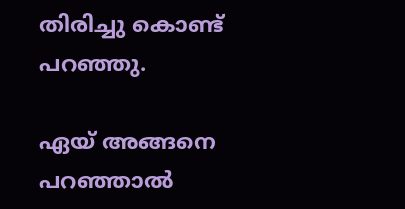തിരിച്ചു കൊണ്ട് പറഞ്ഞു.

ഏയ് അങ്ങനെ പറഞ്ഞാൽ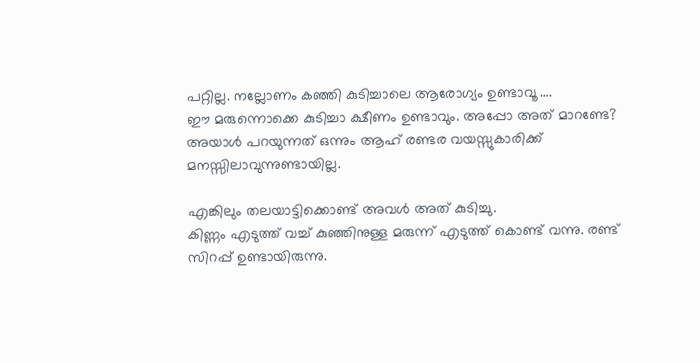പറ്റില്ല. നല്ലോണം കഞ്ഞി കുടിച്ചാലെ ആരോഗ്യം ഉണ്ടാവൂ ….
ഈ മരുന്നൊക്കെ കുടിച്ചാ ക്ഷീണം ഉണ്ടാവും. അപ്പോ അത് മാറണ്ടേ?
അയാൾ പറയുന്നത് ഒന്നും ആഹ് രണ്ടര വയസ്സുകാരിക്ക് മനസ്സിലാവുന്നുണ്ടായില്ല.

എങ്കിലും തലയാട്ടിക്കൊണ്ട് അവൾ അത് കുടിച്ചു.
കിണ്ണം എടുത്ത് വച്ച് കുഞ്ഞിനുള്ള മരുന്ന് എടുത്ത് കൊണ്ട് വന്നു. രണ്ട് സിറപ്പ് ഉണ്ടായിരുന്നു.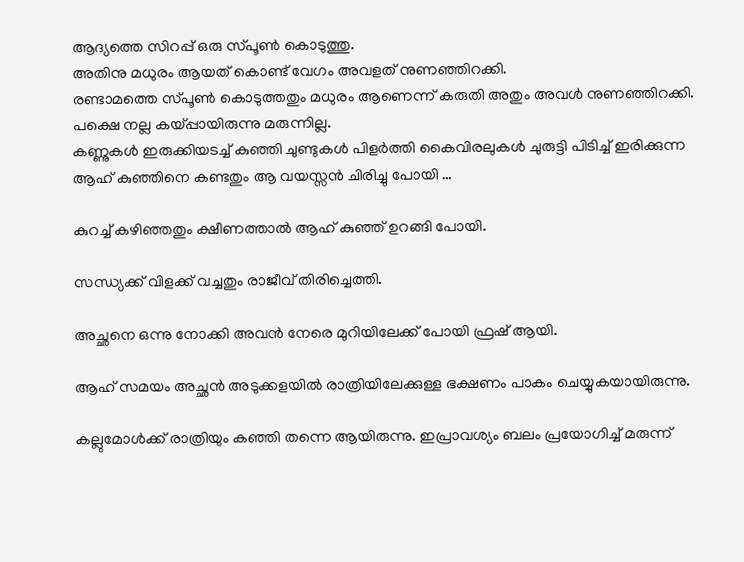ആദ്യത്തെ സിറപ്പ് ഒരു സ്പൂൺ കൊടുത്തു.
അതിനു മധുരം ആയത് കൊണ്ട് വേഗം അവളത് നുണഞ്ഞിറക്കി.
രണ്ടാമത്തെ സ്പൂൺ കൊടുത്തതും മധുരം ആണെന്ന് കരുതി അതും അവൾ നുണഞ്ഞിറക്കി.
പക്ഷെ നല്ല കയ്പ്പായിരുന്നു മരുന്നില്ല.
കണ്ണുകൾ ഇരുക്കിയടച്ച് കുഞ്ഞി ചുണ്ടുകൾ പിളർത്തി കൈവിരലുകൾ ചുരുട്ടി പിടിച്ച് ഇരിക്കുന്ന ആഹ് കുഞ്ഞിനെ കണ്ടതും ആ വയസ്സൻ ചിരിച്ചു പോയി …

കുറച്ച് കഴിഞ്ഞതും ക്ഷീണത്താൽ ആഹ് കുഞ്ഞ് ഉറങ്ങി പോയി.

സന്ധ്യക്ക് വിളക്ക് വച്ചതും രാജീവ് തിരിച്ചെത്തി.

അച്ഛനെ ഒന്നു നോക്കി അവൻ നേരെ മുറിയിലേക്ക് പോയി ഫ്രഷ് ആയി.

ആഹ് സമയം അച്ഛൻ അടുക്കളയിൽ രാത്രിയിലേക്കുള്ള ഭക്ഷണം പാകം ചെയ്യുകയായിരുന്നു.

കല്ലുമോൾക്ക് രാത്രിയും കഞ്ഞി തന്നെ ആയിരുന്നു. ഇപ്രാവശ്യം ബലം പ്രയോഗിച്ച് മരുന്ന്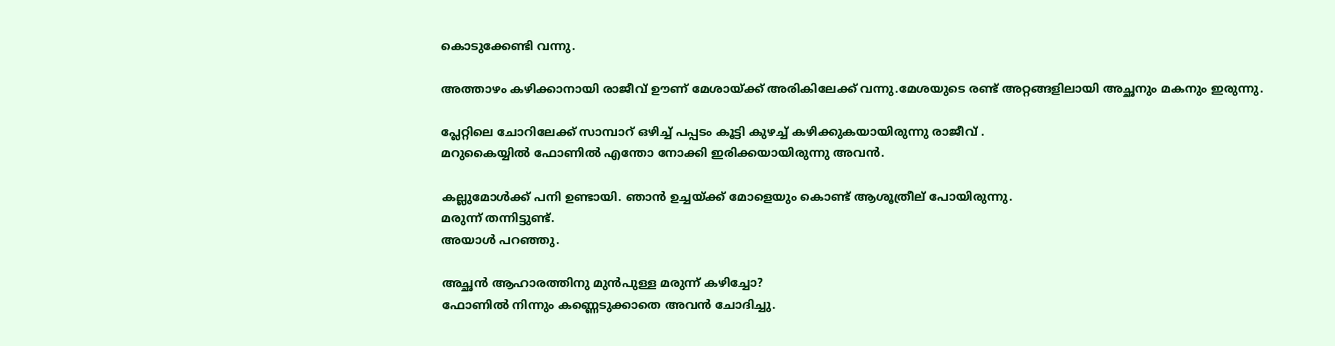കൊടുക്കേണ്ടി വന്നു.

അത്താഴം കഴിക്കാനായി രാജീവ് ഊണ് മേശായ്ക്ക്‌ അരികിലേക്ക് വന്നു.മേശയുടെ രണ്ട് അറ്റങ്ങളിലായി അച്ഛനും മകനും ഇരുന്നു.

പ്ലേറ്റിലെ ചോറിലേക്ക് സാമ്പാറ് ഒഴിച്ച് പപ്പടം കൂട്ടി കുഴച്ച് കഴിക്കുകയായിരുന്നു രാജീവ് .
മറുകൈയ്യിൽ ഫോണിൽ എന്തോ നോക്കി ഇരിക്കയായിരുന്നു അവൻ.

കല്ലുമോൾക്ക് പനി ഉണ്ടായി. ഞാൻ ഉച്ചയ്ക്ക് മോളെയും കൊണ്ട് ആശൂത്രീല് പോയിരുന്നു.
മരുന്ന് തന്നിട്ടുണ്ട്.
അയാൾ പറഞ്ഞു.

അച്ഛൻ ആഹാരത്തിനു മുൻപുള്ള മരുന്ന് കഴിച്ചോ?
ഫോണിൽ നിന്നും കണ്ണെടുക്കാതെ അവൻ ചോദിച്ചു.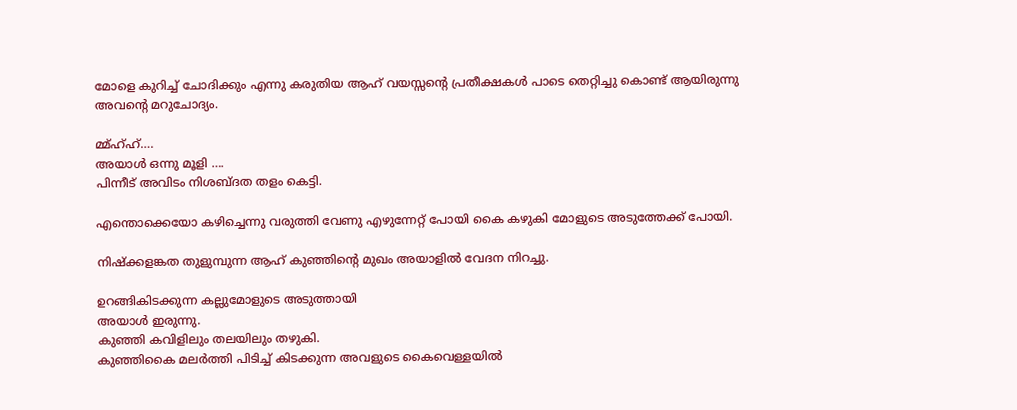മോളെ കുറിച്ച് ചോദിക്കും എന്നു കരുതിയ ആഹ് വയസ്സന്റെ പ്രതീക്ഷകൾ പാടെ തെറ്റിച്ചു കൊണ്ട് ആയിരുന്നു അവന്റെ മറുചോദ്യം.

മ്മ്ഹ്ഹ്….
അയാൾ ഒന്നു മൂളി ….
പിന്നീട് അവിടം നിശബ്ദത തളം കെട്ടി.

എന്തൊക്കെയോ കഴിച്ചെന്നു വരുത്തി വേണു എഴുന്നേറ്റ് പോയി കൈ കഴുകി മോളുടെ അടുത്തേക്ക് പോയി.

നിഷ്ക്കളങ്കത തുളുമ്പുന്ന ആഹ് കുഞ്ഞിന്റെ മുഖം അയാളിൽ വേദന നിറച്ചു.

ഉറങ്ങികിടക്കുന്ന കല്ലുമോളുടെ അടുത്തായി
അയാൾ ഇരുന്നു.
കുഞ്ഞി കവിളിലും തലയിലും തഴുകി.
കുഞ്ഞികൈ മലർത്തി പിടിച്ച് കിടക്കുന്ന അവളുടെ കൈവെള്ളയിൽ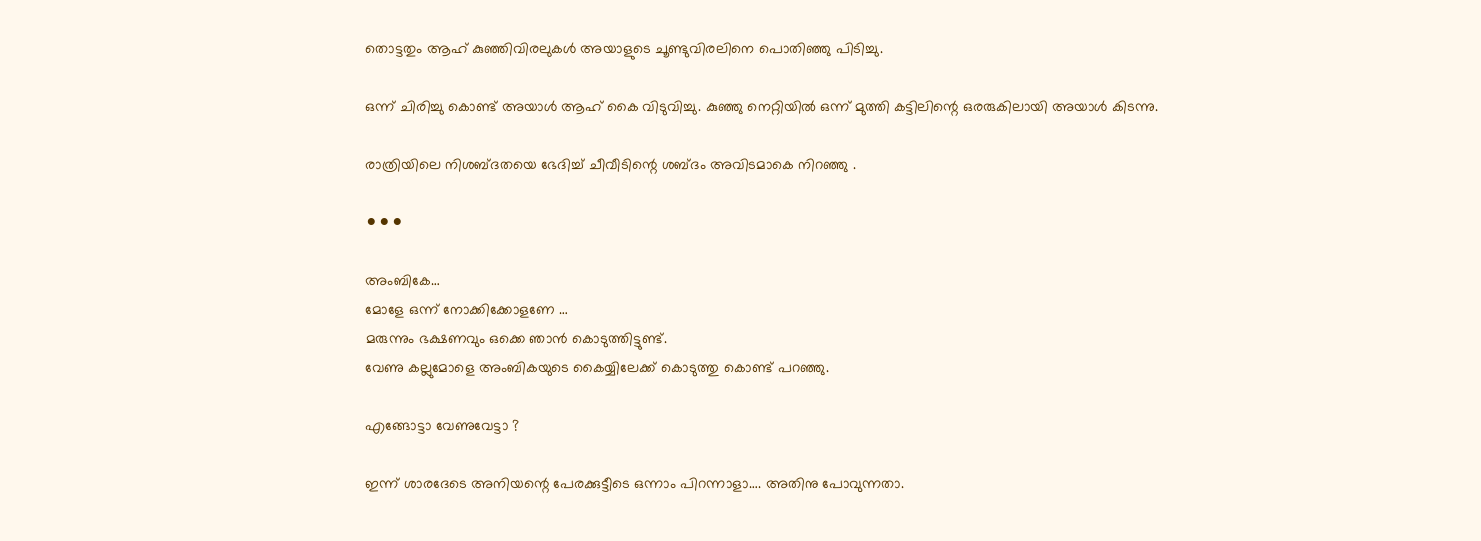തൊട്ടതും ആഹ് കുഞ്ഞിവിരലുകൾ അയാളുടെ ചൂണ്ടുവിരലിനെ പൊതിഞ്ഞു പിടിച്ചു.

ഒന്ന് ചിരിച്ചു കൊണ്ട് അയാൾ ആഹ് കൈ വിടുവിച്ചു. കുഞ്ഞു നെറ്റിയിൽ ഒന്ന് മുത്തി കട്ടിലിന്റെ ഒരരുകിലായി അയാൾ കിടന്നു.

രാത്രിയിലെ നിശബ്ദതയെ ഭേദിച്ച് ചീവീടിന്റെ ശബ്ദം അവിടമാകെ നിറഞ്ഞു .

⚫⚫⚫

അംബികേ…
മോളേ ഒന്ന് നോക്കിക്കോളണേ …
മരുന്നും ഭക്ഷണവും ഒക്കെ ഞാൻ കൊടുത്തിട്ടുണ്ട്.
വേണു കല്ലുമോളെ അംബികയുടെ കൈയ്യിലേക്ക് കൊടുത്തു കൊണ്ട് പറഞ്ഞു.

എങ്ങോട്ടാ വേണുവേട്ടാ ?

ഇന്ന് ശാരദേടെ അനിയന്റെ പേരക്കുട്ടീടെ ഒന്നാം പിറന്നാളാ…. അതിനു പോവുന്നതാ.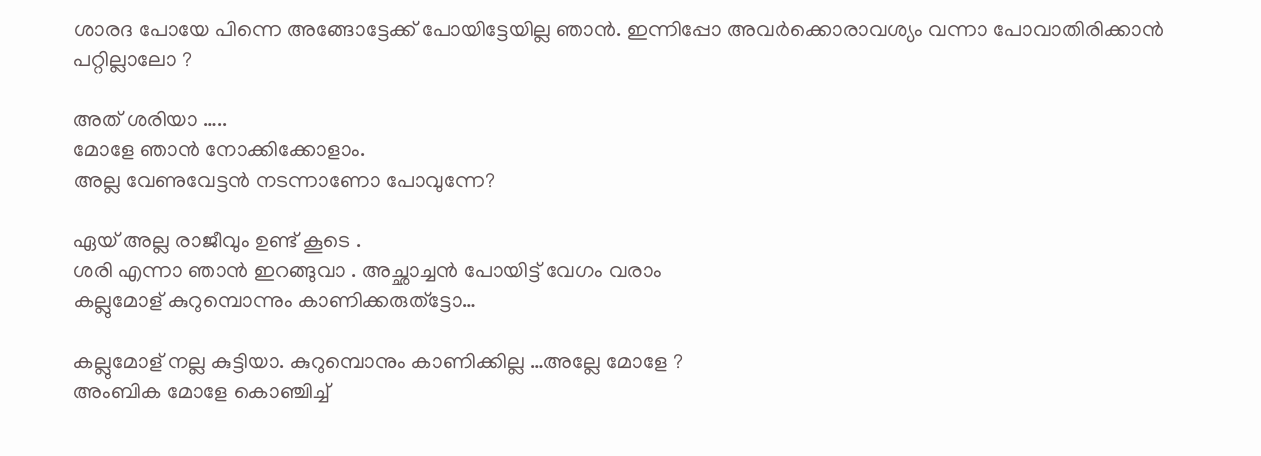ശാരദ പോയേ പിന്നെ അങ്ങോട്ടേക്ക് പോയിട്ടേയില്ല ഞാൻ. ഇന്നിപ്പോ അവർക്കൊരാവശ്യം വന്നാ പോവാതിരിക്കാൻ പറ്റില്ലാലോ ?

അത് ശരിയാ …..
മോളേ ഞാൻ നോക്കിക്കോളാം.
അല്ല വേണുവേട്ടൻ നടന്നാണോ പോവുന്നേ?

ഏയ് അല്ല രാജീവും ഉണ്ട് കൂടെ .
ശരി എന്നാ ഞാൻ ഇറങ്ങുവാ . അച്ഛാച്ചൻ പോയിട്ട് വേഗം വരാം
കല്ലുമോള് കുറുമ്പൊന്നും കാണിക്കരുത്ട്ടോ…

കല്ലുമോള് നല്ല കുട്ടിയാ. കുറുമ്പൊനും കാണിക്കില്ല …അല്ലേ മോളേ ?
അംബിക മോളേ കൊഞ്ചിച്ച്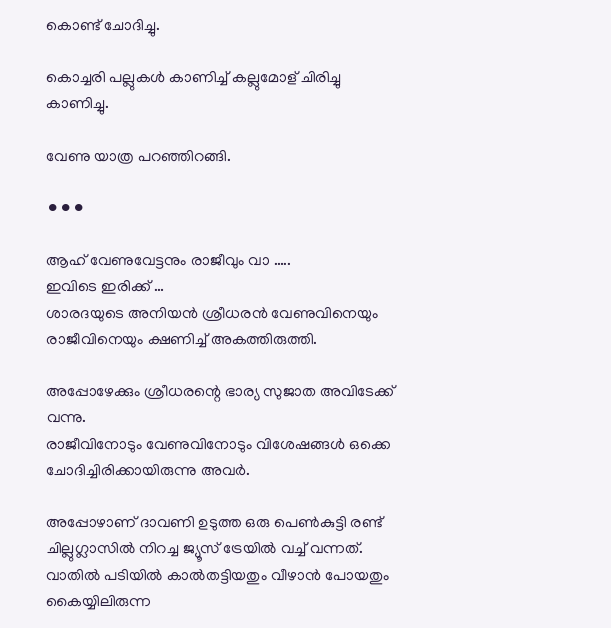കൊണ്ട് ചോദിച്ചു.

കൊച്ചരി പല്ലുകൾ കാണിച്ച് കല്ലുമോള് ചിരിച്ചു കാണിച്ചു.

വേണു യാത്ര പറഞ്ഞിറങ്ങി.

⚫⚫⚫

ആഹ് വേണുവേട്ടനും രാജീവും വാ …..
ഇവിടെ ഇരിക്ക് …
ശാരദയുടെ അനിയൻ ശ്രീധരൻ വേണുവിനെയും രാജീവിനെയും ക്ഷണിച്ച് അകത്തിരുത്തി.

അപ്പോഴേക്കും ശ്രീധരന്റെ ഭാര്യ സുജാത അവിടേക്ക് വന്നു.
രാജീവിനോടും വേണുവിനോടും വിശേഷങ്ങൾ ഒക്കെ ചോദിച്ചിരിക്കായിരുന്നു അവർ.

അപ്പോഴാണ് ദാവണി ഉടുത്ത ഒരു പെൺകുട്ടി രണ്ട് ചില്ലുഗ്ലാസിൽ നിറച്ച ജ്യൂസ് ട്രേയിൽ വച്ച് വന്നത്.
വാതിൽ പടിയിൽ കാൽതട്ടിയതും വീഴാൻ പോയതും കൈയ്യിലിരുന്ന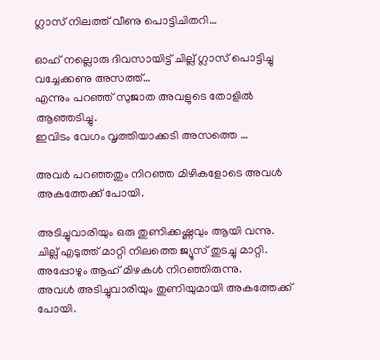ഗ്ലാസ് നിലത്ത് വീണു പൊട്ടിചിതറി…

ഓഹ് നല്ലൊരു ദിവസായിട്ട് ചില്ല് ഗ്ലാസ് പൊട്ടിച്ചു വച്ചേക്കണു അസത്ത്…
എന്നും പറഞ്ഞ് സുജാത അവളുടെ തോളിൽ ആഞ്ഞടിച്ചു.
ഇവിടം വേഗം വൃത്തിയാക്കടി അസത്തെ …

അവർ പറഞ്ഞതും നിറഞ്ഞ മിഴികളോടെ അവൾ അകത്തേക്ക് പോയി.

അടിച്ചുവാരിയും ഒരു തുണിക്കഷ്ണവും ആയി വന്നു.
ചില്ല് എടുത്ത് മാറ്റി നിലത്തെ ജ്യൂസ് തുടച്ചു മാറ്റി.
അപ്പോഴും ആഹ് മിഴകൾ നിറഞ്ഞിരുന്നു.
അവൾ അടിച്ചുവാരിയും തുണിയുമായി അകത്തേക്ക് പോയി.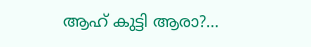ആഹ് കുട്ടി ആരാ?…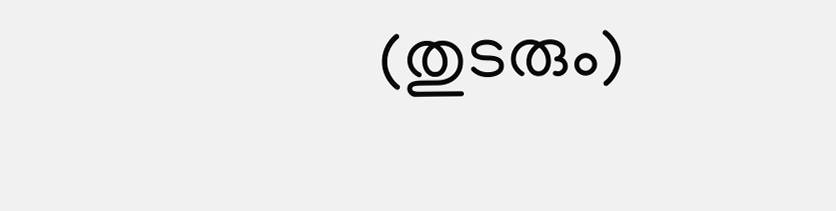(തുടരും)